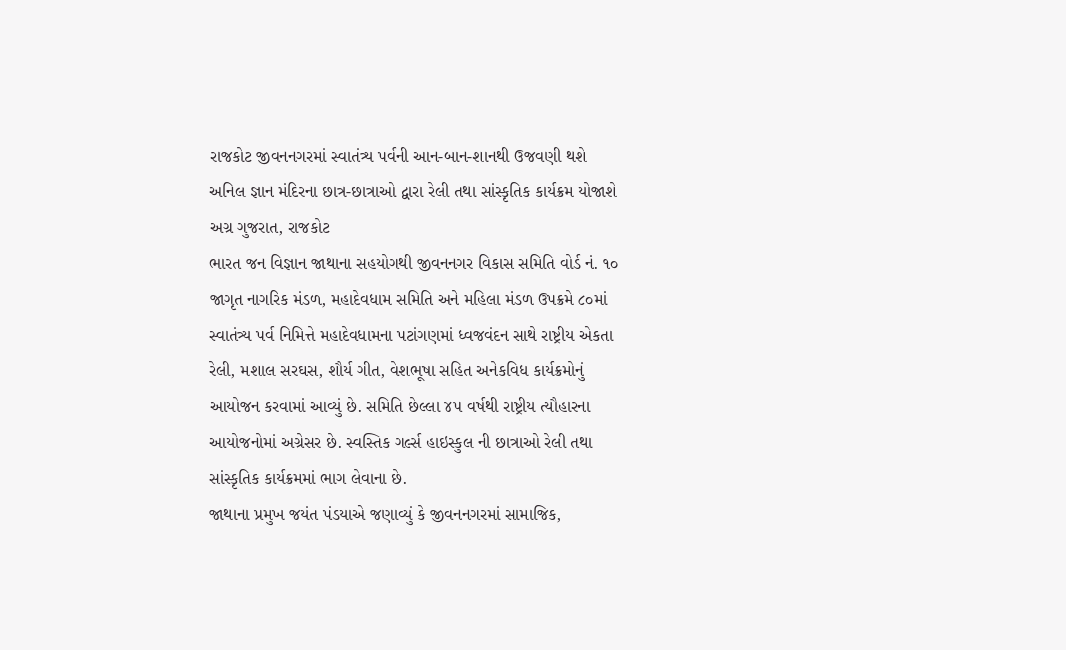રાજકોટ જીવનનગરમાં સ્વાતંત્ર્ય પર્વની આન-બાન-શાનથી ઉજવણી થશે
અનિલ જ્ઞાન મંદિરના છાત્ર-છાત્રાઓ દ્વારા રેલી તથા સાંસ્કૃતિક કાર્યક્રમ યોજાશે
અગ્ર ગુજરાત, રાજકોટ
ભારત જન વિજ્ઞાન જાથાના સહયોગથી જીવનનગર વિકાસ સમિતિ વોર્ડ નં. ૧૦ જાગૃત નાગરિક મંડળ, મહાદેવધામ સમિતિ અને મહિલા મંડળ ઉપક્રમે ૮૦માં સ્વાતંત્ર્ય પર્વ નિમિત્તે મહાદેવધામના પટાંગણમાં ધ્વજવંદન સાથે રાષ્ટ્રીય એકતા રેલી, મશાલ સરઘસ, શૌર્ય ગીત, વેશભૂષા સહિત અનેકવિધ કાર્યક્રમોનું આયોજન કરવામાં આવ્યું છે. સમિતિ છેલ્લા ૪૫ વર્ષથી રાષ્ટ્રીય ત્યૌહારના આયોજનોમાં અગ્રેસર છે. સ્વસ્તિક ગર્લ્સ હાઇસ્કુલ ની છાત્રાઓ રેલી તથા સાંસ્કૃતિક કાર્યક્રમમાં ભાગ લેવાના છે.
જાથાના પ્રમુખ જયંત પંડયાએ જણાવ્યું કે જીવનનગરમાં સામાજિક,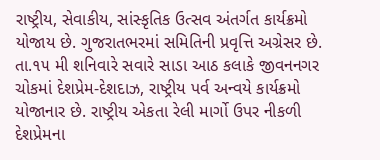રાષ્ટ્રીય, સેવાકીય, સાંસ્કૃતિક ઉત્સવ અંતર્ગત કાર્યક્રમો યોજાય છે. ગુજરાતભરમાં સમિતિની પ્રવૃત્તિ અગ્રેસર છે. તા.૧૫ મી શનિવારે સવારે સાડા આઠ કલાકે જીવનનગર ચોકમાં દેશપ્રેમ-દેશદાઝ, રાષ્ટ્રીય પર્વ અન્વયે કાર્યક્રમો યોજાનાર છે. રાષ્ટ્રીય એકતા રેલી માર્ગો ઉપર નીકળી દેશપ્રેમના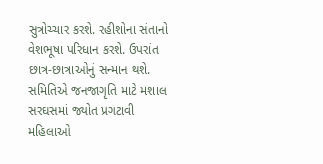સુત્રોચ્ચાર કરશે. રહીશોના સંતાનો વેશભૂષા પરિધાન કરશે. ઉપરાંત છાત્ર-છાત્રાઓનું સન્માન થશે. સમિતિએ જનજાગૃતિ માટે મશાલ સરઘસમાં જ્યોત પ્રગટાવી મહિલાઓ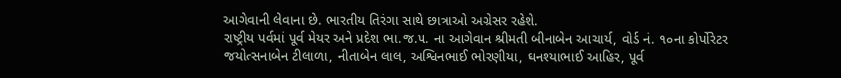આગેવાની લેવાના છે. ભારતીય તિરંગા સાથે છાત્રાઓ અગ્રેસર રહેશે.
રાષ્ટ્રીય પર્વમાં પૂર્વ મેયર અને પ્રદેશ ભા.જ.૫. ના આગેવાન શ્રીમતી બીનાબેન આચાર્ય, વોર્ડ નં. ૧૦ના કોર્પોરેટર જયોત્સનાબેન ટીલાળા, નીતાબેન લાલ, અશ્વિનભાઈ ભોરણીયા, ઘનશ્યાભાઈ આહિર, પૂર્વ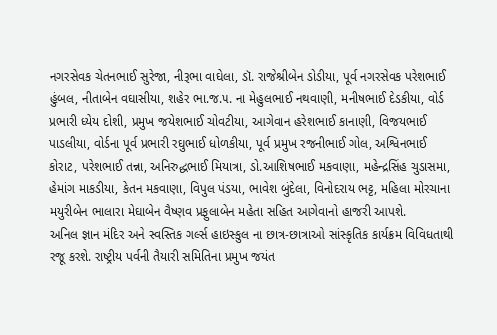નગરસેવક ચેતનભાઈ સુરેજા, નીરૂભા વાઘેલા, ડૉ. રાજેશ્રીબેન ડોડીયા, પૂર્વ નગરસેવક પરેશભાઈ હુંબલ, નીતાબેન વઘાસીયા, શહેર ભા.જ.૫. ના મેહુલભાઈ નથવાણી, મનીષભાઈ દેડકીયા, વોર્ડ પ્રભારી ધ્યેય દોશી, પ્રમુખ જયેશભાઈ ચોવટીયા, આગેવાન હરેશભાઈ કાનાણી, વિજયભાઈ પાડલીયા, વોર્ડના પૂર્વ પ્રભારી રઘુભાઈ ધોળકીયા, પૂર્વ પ્રમુખ રજનીભાઈ ગોલ, અશ્વિનભાઈ કોરાટ, પરેશભાઈ તન્ના, અનિરુદ્ધભાઈ મિયાત્રા, ડો.આશિષભાઈ મકવાણા, મહેન્દ્રસિંહ ચુડાસમા, હેમાંગ માકડીયા, કેતન મકવાણા, વિપુલ પંડયા, ભાવેશ બુંદેલા, વિનોદરાય ભટ્ટ, મહિલા મોરચાના મયુરીબેન ભાલારા મેઘાબેન વૈષ્ણવ પ્રફુલાબેન મહેતા સહિત આગેવાનો હાજરી આપશે.
અનિલ જ્ઞાન મંદિર અને સ્વસ્તિક ગર્લ્સ હાઇસ્કુલ ના છાત્ર-છાત્રાઓ સાંસ્કૃતિક કાર્યક્રમ વિવિધતાથી રજૂ કરશે. રાષ્ટ્રીય પર્વની તૈયારી સમિતિના પ્રમુખ જયંત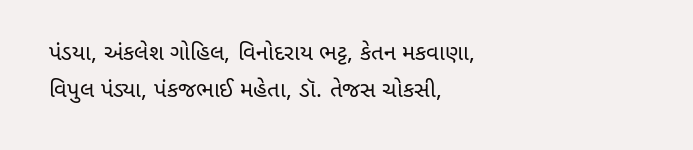પંડયા, અંકલેશ ગોહિલ, વિનોદરાય ભટ્ટ, કેતન મકવાણા, વિપુલ પંડ્યા, પંકજભાઈ મહેતા, ડૉ. તેજસ ચોકસી,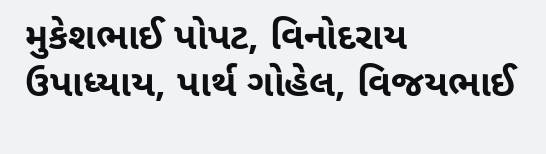મુકેશભાઈ પોપટ, વિનોદરાય ઉપાધ્યાય, પાર્થ ગોહેલ, વિજયભાઈ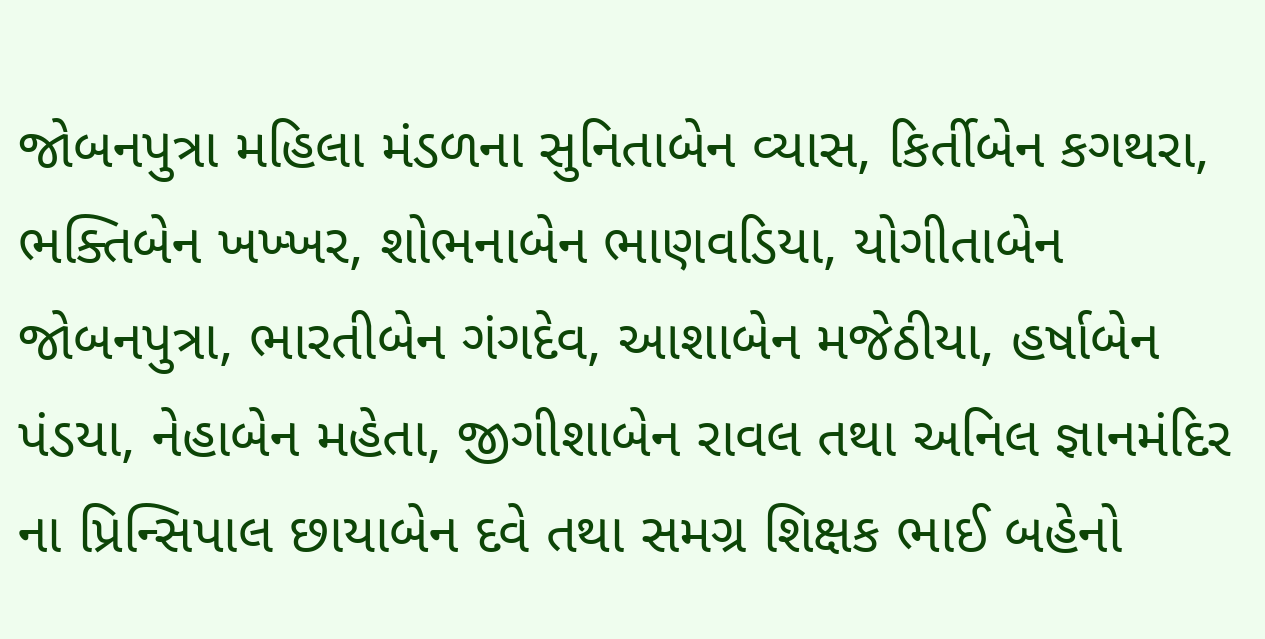જોબનપુત્રા મહિલા મંડળના સુનિતાબેન વ્યાસ, કિર્તીબેન કગથરા, ભક્તિબેન ખખ્ખર, શોભનાબેન ભાણવડિયા, યોગીતાબેન જોબનપુત્રા, ભારતીબેન ગંગદેવ, આશાબેન મજેઠીયા, હર્ષાબેન પંડયા, નેહાબેન મહેતા, જીગીશાબેન રાવલ તથા અનિલ જ્ઞાનમંદિર ના પ્રિન્સિપાલ છાયાબેન દવે તથા સમગ્ર શિક્ષક ભાઈ બહેનો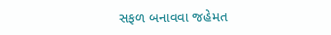સફળ બનાવવા જહેમત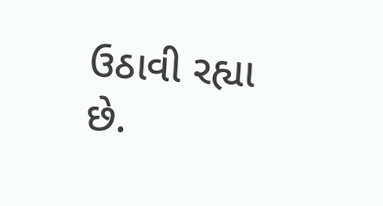ઉઠાવી રહ્યા છે.